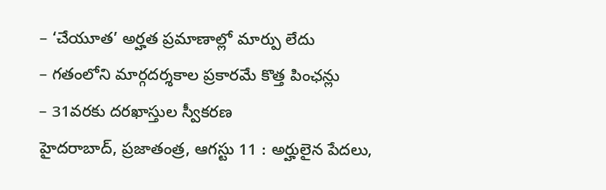– ‘చేయూత’ అర్హత ప్రమాణాల్లో మార్పు లేదు
– గతంలోని మార్గదర్శకాల ప్రకారమే కొత్త పింఛన్లు
– 31వరకు దరఖాస్తుల స్వీకరణ
హైదరాబాద్, ప్రజాతంత్ర, ఆగస్టు 11 : అర్హులైన పేదలు,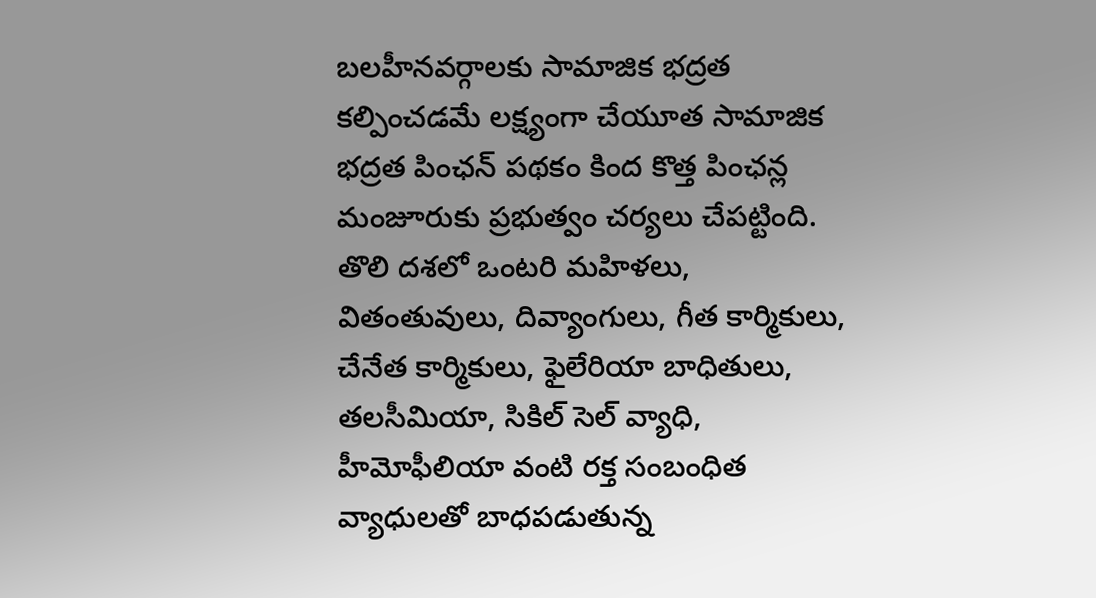బలహీనవర్గాలకు సామాజిక భద్రత కల్పించడమే లక్ష్యంగా చేయూత సామాజిక భద్రత పింఛన్ పథకం కింద కొత్త పింఛన్ల మంజూరుకు ప్రభుత్వం చర్యలు చేపట్టింది. తొలి దశలో ఒంటరి మహిళలు, వితంతువులు, దివ్యాంగులు, గీత కార్మికులు, చేనేత కార్మికులు, ఫైలేరియా బాధితులు, తలసీమియా, సికిల్ సెల్ వ్యాధి, హీమోఫీలియా వంటి రక్త సంబంధిత వ్యాధులతో బాధపడుతున్న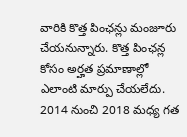వారికి కొత్త పింఛన్లు మంజూరు చేయనున్నారు. కొత్త పింఛన్ల కోసం అర్హత ప్రమాణాల్లో ఎలాంటి మార్పు చేయలేదు. 2014 నుంచి 2018 మధ్య గత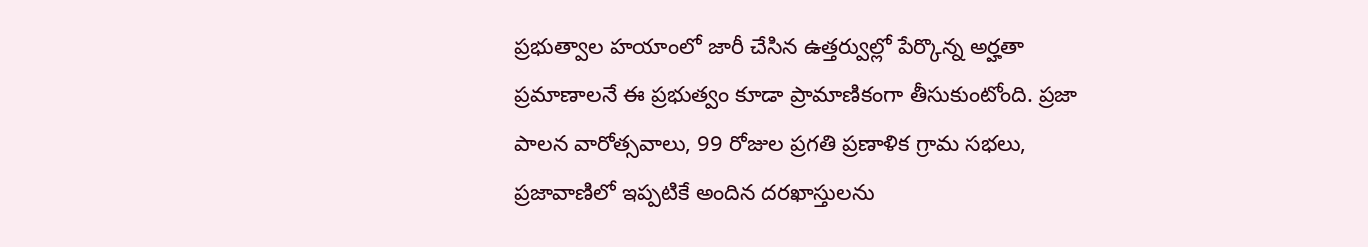ప్రభుత్వాల హయాంలో జారీ చేసిన ఉత్తర్వుల్లో పేర్కొన్న అర్హతా ప్రమాణాలనే ఈ ప్రభుత్వం కూడా ప్రామాణికంగా తీసుకుంటోంది. ప్రజా పాలన వారోత్సవాలు, 99 రోజుల ప్రగతి ప్రణాళిక గ్రామ సభలు, ప్రజావాణిలో ఇప్పటికే అందిన దరఖాస్తులను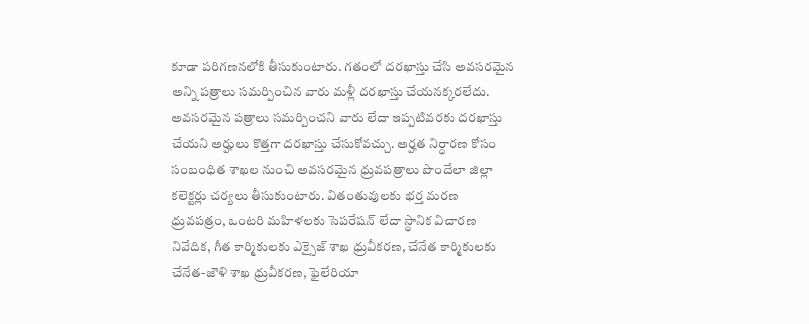కూడా పరిగణనలోకి తీసుకుంటారు. గతంలో దరఖాస్తు చేసి అవసరమైన అన్ని పత్రాలు సమర్పించిన వారు మళ్లీ దరఖాస్తు చేయనక్కరలేదు. అవసరమైన పత్రాలు సమర్పించని వారు లేదా ఇప్పటివరకు దరఖాస్తు చేయని అర్హులు కొత్తగా దరఖాస్తు చేసుకోవచ్చు. అర్హత నిర్ధారణ కోసం సంబంధిత శాఖల నుంచి అవసరమైన ధ్రువపత్రాలు పొందేలా జిల్లా కలెక్టర్లు చర్యలు తీసుకుంటారు. వితంతువులకు భర్త మరణ ధ్రువపత్రం, ఒంటరి మహిళలకు సెపరేషన్ లేదా స్థానిక విచారణ నివేదిక, గీత కార్మికులకు ఎక్సైజ్ శాఖ ధ్రువీకరణ, చేనేత కార్మికులకు చేనేత-జౌళి శాఖ ధ్రువీకరణ, ఫైలేరియా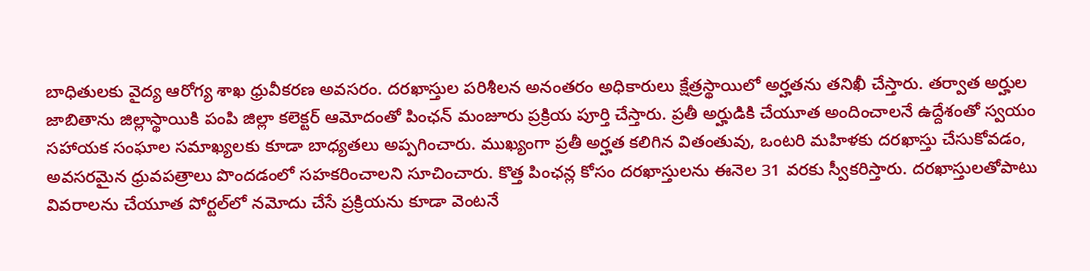బాధితులకు వైద్య ఆరోగ్య శాఖ ధ్రువీకరణ అవసరం. దరఖాస్తుల పరిశీలన అనంతరం అధికారులు క్షేత్రస్థాయిలో అర్హతను తనిఖీ చేస్తారు. తర్వాత అర్హుల జాబితాను జిల్లాస్థాయికి పంపి జిల్లా కలెక్టర్ ఆమోదంతో పింఛన్ మంజూరు ప్రక్రియ పూర్తి చేస్తారు. ప్రతీ అర్హుడికి చేయూత అందించాలనే ఉద్దేశంతో స్వయం సహాయక సంఘాల సమాఖ్యలకు కూడా బాధ్యతలు అప్పగించారు. ముఖ్యంగా ప్రతీ అర్హత కలిగిన వితంతువు, ఒంటరి మహిళకు దరఖాస్తు చేసుకోవడం, అవసరమైన ధ్రువపత్రాలు పొందడంలో సహకరించాలని సూచించారు. కొత్త పింఛన్ల కోసం దరఖాస్తులను ఈనెల 31 వరకు స్వీకరిస్తారు. దరఖాస్తులతోపాటు వివరాలను చేయూత పోర్టల్‌లో నమోదు చేసే ప్రక్రియను కూడా వెంటనే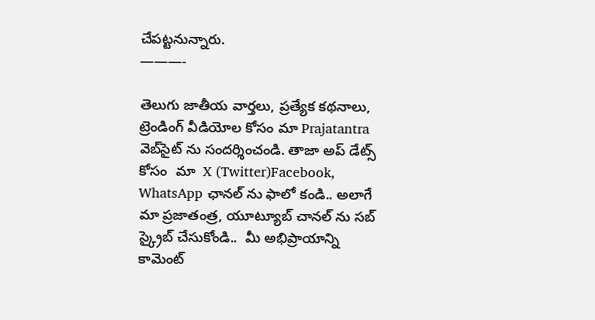చేపట్టనున్నారు.
———-

తెలుగు జాతీయ వార్తలు, ప్రత్యేక కథనాలు, ట్రెండింగ్ వీడియోల కోసం మా Prajatantra వెబ్‌సైట్ ను సందర్శించండి. తాజా అప్‌ డేట్స్  కోసం  మా  X (Twitter)Facebook, WhatsApp ఛానల్ ను ఫాలో కండి.. అలాగే మా ప్రజాతంత్ర, యూట్యూబ్ చానల్ ను సబ్ స్క్రైబ్ చేసుకోండి..  మీ అభిప్రాయాన్ని కామెంట్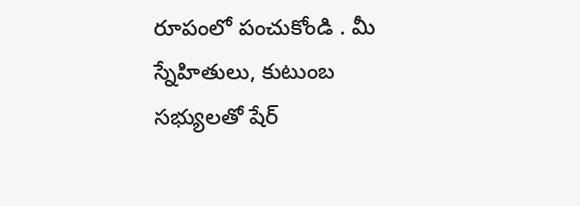రూపంలో పంచుకోండి . మీ స్నేహితులు, కుటుంబ సభ్యులతో షేర్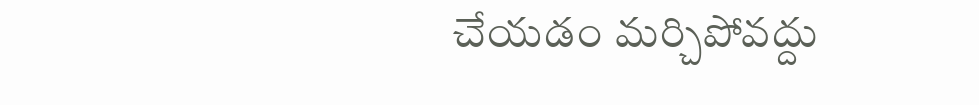చేయడం మర్చిపోవద్దు